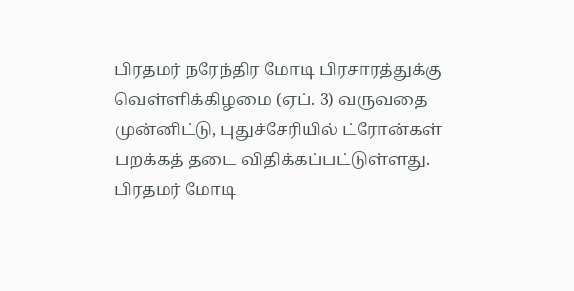பிரதமர் நரேந்திர மோடி பிரசாரத்துக்கு வெள்ளிக்கிழமை (ஏப். 3) வருவதை முன்னிட்டு, புதுச்சேரியில் ட்ரோன்கள் பறக்கத் தடை விதிக்கப்பட்டுள்ளது.
பிரதமர் மோடி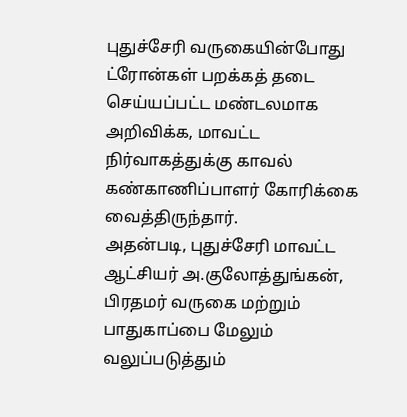புதுச்சேரி வருகையின்போது ட்ரோன்கள் பறக்கத் தடை செய்யப்பட்ட மண்டலமாக அறிவிக்க, மாவட்ட நிர்வாகத்துக்கு காவல் கண்காணிப்பாளர் கோரிக்கை வைத்திருந்தார்.
அதன்படி, புதுச்சேரி மாவட்ட ஆட்சியர் அ.குலோத்துங்கன், பிரதமர் வருகை மற்றும் பாதுகாப்பை மேலும் வலுப்படுத்தும்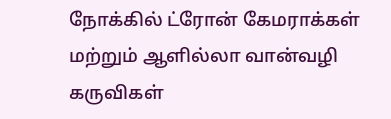நோக்கில் ட்ரோன் கேமராக்கள் மற்றும் ஆளில்லா வான்வழி கருவிகள்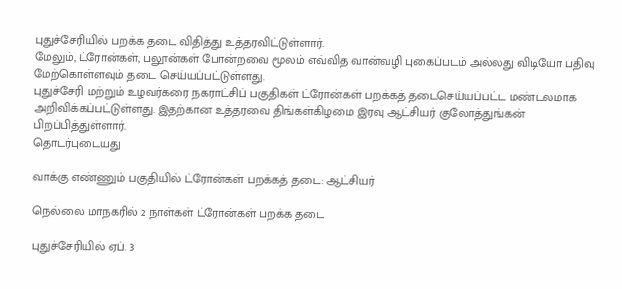புதுச்சேரியில் பறக்க தடை விதித்து உத்தரவிட்டுள்ளார்.
மேலும், ட்ரோன்கள், பலூன்கள் போன்றவை மூலம் எவ்வித வான்வழி புகைப்படம் அல்லது விடியோ பதிவு மேற்கொள்ளவும் தடை செய்யப்பட்டுள்ளது.
புதுச்சேரி மற்றும் உழவர்கரை நகராட்சிப் பகுதிகள் ட்ரோன்கள் பறக்கத் தடைசெய்யப்பட்ட மண்டலமாக அறிவிக்கப்பட்டுள்ளது. இதற்கான உத்தரவை திங்கள்கிழமை இரவு ஆட்சியர் குலோத்துங்கன் பிறப்பித்துள்ளார்.
தொடர்புடையது

வாக்கு எண்ணும் பகுதியில் ட்ரோன்கள் பறக்கத் தடை: ஆட்சியர்

நெல்லை மாநகரில் 2 நாள்கள் ட்ரோன்கள் பறக்க தடை

புதுச்சேரியில் ஏப். 3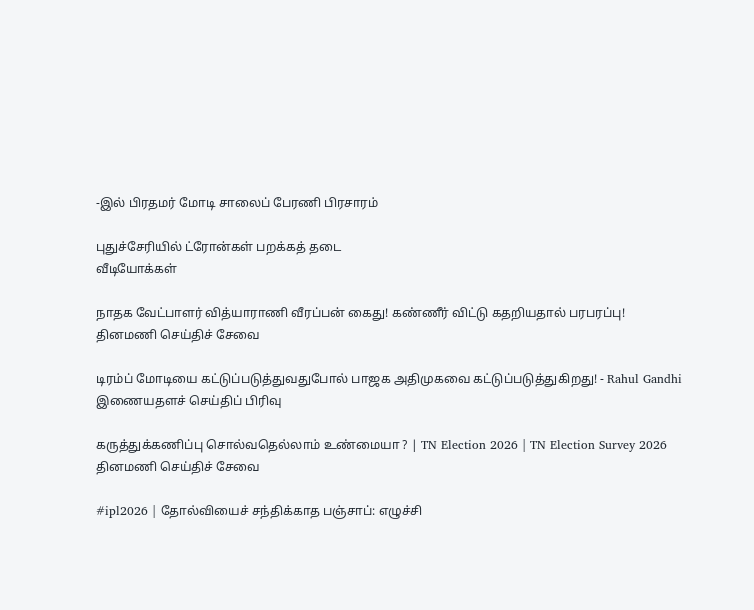-இல் பிரதமர் மோடி சாலைப் பேரணி பிரசாரம்

புதுச்சேரியில் ட்ரோன்கள் பறக்கத் தடை
வீடியோக்கள்

நாதக வேட்பாளர் வித்யாராணி வீரப்பன் கைது! கண்ணீர் விட்டு கதறியதால் பரபரப்பு!
தினமணி செய்திச் சேவை

டிரம்ப் மோடியை கட்டுப்படுத்துவதுபோல் பாஜக அதிமுகவை கட்டுப்படுத்துகிறது! - Rahul Gandhi
இணையதளச் செய்திப் பிரிவு

கருத்துக்கணிப்பு சொல்வதெல்லாம் உண்மையா ? | TN Election 2026 | TN Election Survey 2026
தினமணி செய்திச் சேவை

#ipl2026 | தோல்வியைச் சந்திக்காத பஞ்சாப்: எழுச்சி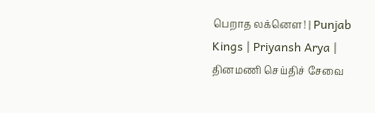பெறாத லக்னௌ! | Punjab Kings | Priyansh Arya |
தினமணி செய்திச் சேவை